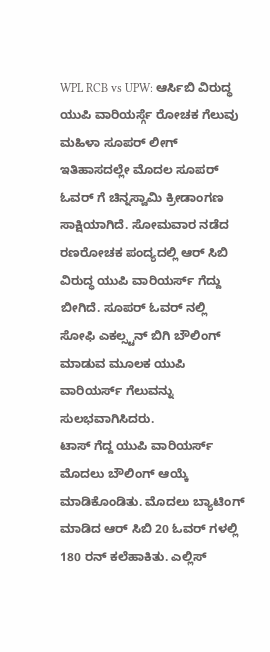WPL RCB vs UPW: ಆರ್ಸಿಬಿ ವಿರುದ್ಧ ಯುಪಿ ವಾರಿಯರ್ಸ್ಗೆ ರೋಚಕ ಗೆಲುವು
ಮಹಿಳಾ ಸೂಪರ್ ಲೀಗ್ ಇತಿಹಾಸದಲ್ಲೇ ಮೊದಲ ಸೂಪರ್ ಓವರ್ ಗೆ ಚಿನ್ನಸ್ವಾಮಿ ಕ್ರೀಡಾಂಗಣ ಸಾಕ್ಷಿಯಾಗಿದೆ. ಸೋಮವಾರ ನಡೆದ ರಣರೋಚಕ ಪಂದ್ಯದಲ್ಲಿ ಆರ್ ಸಿಬಿ ವಿರುದ್ಧ ಯುಪಿ ವಾರಿಯರ್ಸ್ ಗೆದ್ದು ಬೀಗಿದೆ. ಸೂಪರ್ ಓವರ್ ನಲ್ಲಿ ಸೋಫಿ ಎಕಲ್ಸ್ಟನ್ ಬಿಗಿ ಬೌಲಿಂಗ್ ಮಾಡುವ ಮೂಲಕ ಯುಪಿ ವಾರಿಯರ್ಸ್ ಗೆಲುವನ್ನು ಸುಲಭವಾಗಿಸಿದರು.
ಟಾಸ್ ಗೆದ್ದ ಯುಪಿ ವಾರಿಯರ್ಸ್ ಮೊದಲು ಬೌಲಿಂಗ್ ಆಯ್ಕೆ ಮಾಡಿಕೊಂಡಿತು. ಮೊದಲು ಬ್ಯಾಟಿಂಗ್ ಮಾಡಿದ ಆರ್ ಸಿಬಿ 20 ಓವರ್ ಗಳಲ್ಲಿ 180 ರನ್ ಕಲೆಹಾಕಿತು. ಎಲ್ಲಿಸ್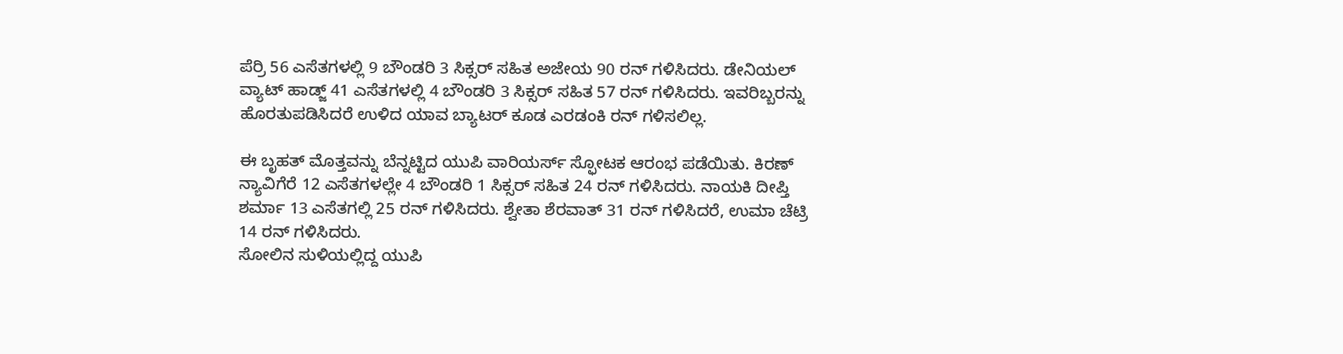ಪೆರ್ರಿ 56 ಎಸೆತಗಳಲ್ಲಿ 9 ಬೌಂಡರಿ 3 ಸಿಕ್ಸರ್ ಸಹಿತ ಅಜೇಯ 90 ರನ್ ಗಳಿಸಿದರು. ಡೇನಿಯಲ್ ವ್ಯಾಟ್ ಹಾಡ್ಜ್ 41 ಎಸೆತಗಳಲ್ಲಿ 4 ಬೌಂಡರಿ 3 ಸಿಕ್ಸರ್ ಸಹಿತ 57 ರನ್ ಗಳಿಸಿದರು. ಇವರಿಬ್ಬರನ್ನು ಹೊರತುಪಡಿಸಿದರೆ ಉಳಿದ ಯಾವ ಬ್ಯಾಟರ್ ಕೂಡ ಎರಡಂಕಿ ರನ್ ಗಳಿಸಲಿಲ್ಲ.

ಈ ಬೃಹತ್ ಮೊತ್ತವನ್ನು ಬೆನ್ನಟ್ಟಿದ ಯುಪಿ ವಾರಿಯರ್ಸ್ ಸ್ಫೋಟಕ ಆರಂಭ ಪಡೆಯಿತು. ಕಿರಣ್ ನ್ಯಾವಿಗೆರೆ 12 ಎಸೆತಗಳಲ್ಲೇ 4 ಬೌಂಡರಿ 1 ಸಿಕ್ಸರ್ ಸಹಿತ 24 ರನ್ ಗಳಿಸಿದರು. ನಾಯಕಿ ದೀಪ್ತಿ ಶರ್ಮಾ 13 ಎಸೆತಗಲ್ಲಿ 25 ರನ್ ಗಳಿಸಿದರು. ಶ್ವೇತಾ ಶೆರವಾತ್ 31 ರನ್ ಗಳಿಸಿದರೆ, ಉಮಾ ಚೆಟ್ರಿ 14 ರನ್ ಗಳಿಸಿದರು.
ಸೋಲಿನ ಸುಳಿಯಲ್ಲಿದ್ದ ಯುಪಿ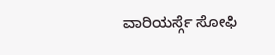ವಾರಿಯರ್ಸ್ಗೆ ಸೋಫಿ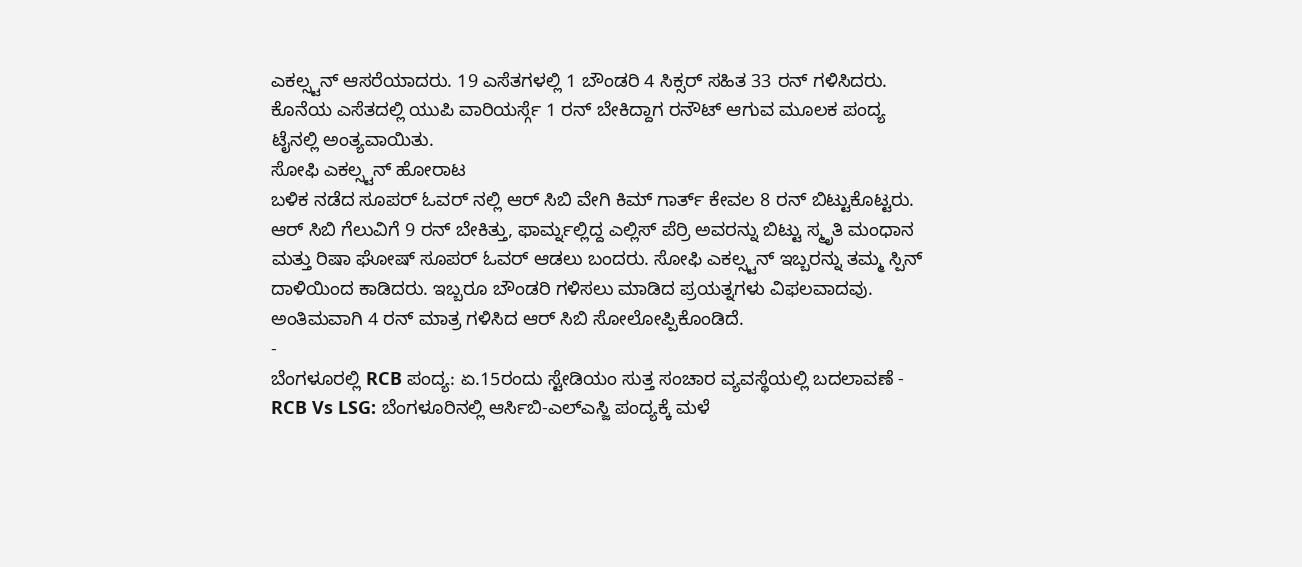ಎಕಲ್ಸ್ಟನ್ ಆಸರೆಯಾದರು. 19 ಎಸೆತಗಳಲ್ಲಿ 1 ಬೌಂಡರಿ 4 ಸಿಕ್ಸರ್ ಸಹಿತ 33 ರನ್ ಗಳಿಸಿದರು. ಕೊನೆಯ ಎಸೆತದಲ್ಲಿ ಯುಪಿ ವಾರಿಯರ್ಸ್ಗೆ 1 ರನ್ ಬೇಕಿದ್ದಾಗ ರನೌಟ್ ಆಗುವ ಮೂಲಕ ಪಂದ್ಯ ಟೈನಲ್ಲಿ ಅಂತ್ಯವಾಯಿತು.
ಸೋಫಿ ಎಕಲ್ಸ್ಟನ್ ಹೋರಾಟ
ಬಳಿಕ ನಡೆದ ಸೂಪರ್ ಓವರ್ ನಲ್ಲಿ ಆರ್ ಸಿಬಿ ವೇಗಿ ಕಿಮ್ ಗಾರ್ತ್ ಕೇವಲ 8 ರನ್ ಬಿಟ್ಟುಕೊಟ್ಟರು. ಆರ್ ಸಿಬಿ ಗೆಲುವಿಗೆ 9 ರನ್ ಬೇಕಿತ್ತು, ಫಾರ್ಮ್ನಲ್ಲಿದ್ದ ಎಲ್ಲಿಸ್ ಪೆರ್ರಿ ಅವರನ್ನು ಬಿಟ್ಟು ಸ್ಮೃತಿ ಮಂಧಾನ ಮತ್ತು ರಿಷಾ ಘೋಷ್ ಸೂಪರ್ ಓವರ್ ಆಡಲು ಬಂದರು. ಸೋಫಿ ಎಕಲ್ಸ್ಟನ್ ಇಬ್ಬರನ್ನು ತಮ್ಮ ಸ್ಪಿನ್ ದಾಳಿಯಿಂದ ಕಾಡಿದರು. ಇಬ್ಬರೂ ಬೌಂಡರಿ ಗಳಿಸಲು ಮಾಡಿದ ಪ್ರಯತ್ನಗಳು ವಿಫಲವಾದವು. ಅಂತಿಮವಾಗಿ 4 ರನ್ ಮಾತ್ರ ಗಳಿಸಿದ ಆರ್ ಸಿಬಿ ಸೋಲೋಪ್ಪಿಕೊಂಡಿದೆ.
-
ಬೆಂಗಳೂರಲ್ಲಿ RCB ಪಂದ್ಯ: ಏ.15ರಂದು ಸ್ಟೇಡಿಯಂ ಸುತ್ತ ಸಂಚಾರ ವ್ಯವಸ್ಥೆಯಲ್ಲಿ ಬದಲಾವಣೆ -
RCB Vs LSG: ಬೆಂಗಳೂರಿನಲ್ಲಿ ಆರ್ಸಿಬಿ-ಎಲ್ಎಸ್ಜಿ ಪಂದ್ಯಕ್ಕೆ ಮಳೆ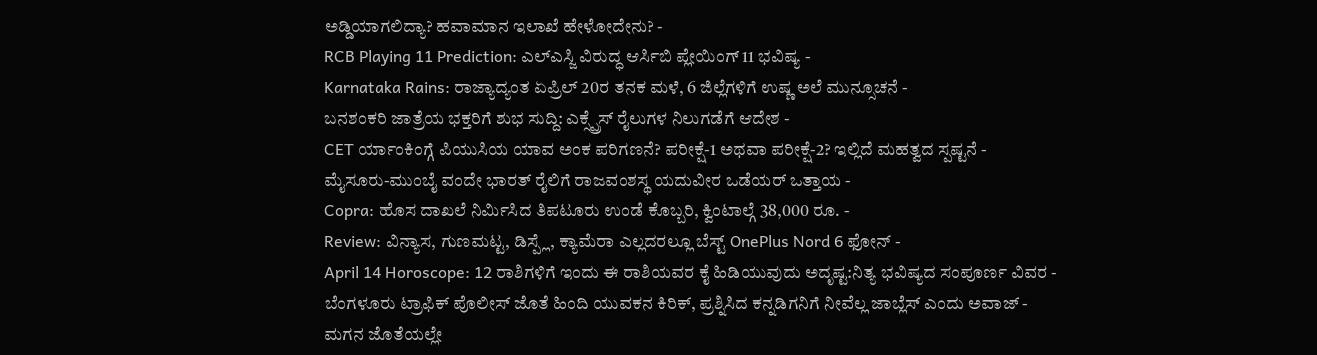ಅಡ್ಡಿಯಾಗಲಿದ್ಯಾ? ಹವಾಮಾನ ಇಲಾಖೆ ಹೇಳೋದೇನು? -
RCB Playing 11 Prediction: ಎಲ್ಎಸ್ಜಿ ವಿರುದ್ಧ ಆರ್ಸಿಬಿ ಪ್ಲೇಯಿಂಗ್ 11 ಭವಿಷ್ಯ -
Karnataka Rains: ರಾಜ್ಯಾದ್ಯಂತ ಏಪ್ರಿಲ್ 20ರ ತನಕ ಮಳೆ, 6 ಜಿಲ್ಲೆಗಳಿಗೆ ಉಷ್ಣ ಅಲೆ ಮುನ್ಸೂಚನೆ -
ಬನಶಂಕರಿ ಜಾತ್ರೆಯ ಭಕ್ತರಿಗೆ ಶುಭ ಸುದ್ದಿ: ಎಕ್ಸ್ಪ್ರೆಸ್ ರೈಲುಗಳ ನಿಲುಗಡೆಗೆ ಆದೇಶ -
CET ರ್ಯಾಂಕಿಂಗ್ಗೆ ಪಿಯುಸಿಯ ಯಾವ ಅಂಕ ಪರಿಗಣನೆ? ಪರೀಕ್ಷೆ-1 ಅಥವಾ ಪರೀಕ್ಷೆ-2? ಇಲ್ಲಿದೆ ಮಹತ್ವದ ಸ್ಪಷ್ಟನೆ -
ಮೈಸೂರು-ಮುಂಬೈ ವಂದೇ ಭಾರತ್ ರೈಲಿಗೆ ರಾಜವಂಶಸ್ಥ ಯದುವೀರ ಒಡೆಯರ್ ಒತ್ತಾಯ -
Copra: ಹೊಸ ದಾಖಲೆ ನಿರ್ಮಿಸಿದ ತಿಪಟೂರು ಉಂಡೆ ಕೊಬ್ಬರಿ, ಕ್ವಿಂಟಾಲ್ಗೆ 38,000 ರೂ. -
Review: ವಿನ್ಯಾಸ, ಗುಣಮಟ್ಟ, ಡಿಸ್ಪ್ಲೆ, ಕ್ಯಾಮೆರಾ ಎಲ್ಲದರಲ್ಲೂ ಬೆಸ್ಟ್ OnePlus Nord 6 ಫೋನ್ -
April 14 Horoscope: 12 ರಾಶಿಗಳಿಗೆ ಇಂದು ಈ ರಾಶಿಯವರ ಕೈ ಹಿಡಿಯುವುದು ಅದೃಷ್ಟ:ನಿತ್ಯ ಭವಿಷ್ಯದ ಸಂಪೂರ್ಣ ವಿವರ -
ಬೆಂಗಳೂರು ಟ್ರಾಫಿಕ್ ಪೊಲೀಸ್ ಜೊತೆ ಹಿಂದಿ ಯುವಕನ ಕಿರಿಕ್, ಪ್ರಶ್ನಿಸಿದ ಕನ್ನಡಿಗನಿಗೆ ನೀವೆಲ್ಲ ಜಾಬ್ಲೆಸ್ ಎಂದು ಅವಾಜ್ -
ಮಗನ ಜೊತೆಯಲ್ಲೇ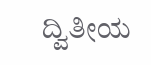ದ್ವಿತೀಯ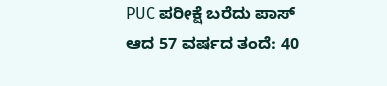PUC ಪರೀಕ್ಷೆ ಬರೆದು ಪಾಸ್ ಆದ 57 ವರ್ಷದ ತಂದೆ: 40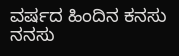ವರ್ಷದ ಹಿಂದಿನ ಕನಸು ನನಸು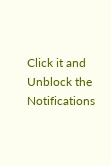Click it and Unblock the Notifications